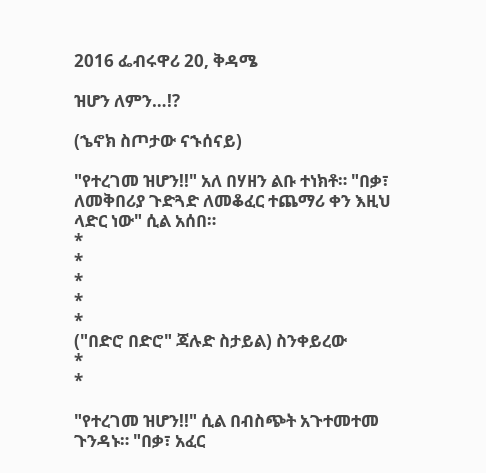2016 ፌብሩዋሪ 20, ቅዳሜ

ዝሆን ለምን…!?

(ኄኖክ ስጦታው ናኁሰናይ)

"የተረገመ ዝሆን!!" አለ በሃዘን ልቡ ተነክቶ። "በቃ፣ ለመቅበሪያ ጉድጓድ ለመቆፈር ተጨማሪ ቀን እዚህ ላድር ነው" ሲል አሰበ።
*
*
*
*
*
("በድሮ በድሮ" ጃሉድ ስታይል) ስንቀይረው
*
*

"የተረገመ ዝሆን!!" ሲል በብስጭት አጉተመተመ ጉንዳኑ። "በቃ፣ አፈር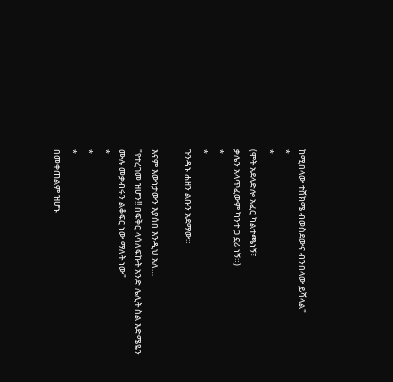ከሚበላው ተሸክሜ ብወስደውና ብንበላው ይሻላል"
*
*
(ሞት አደላድሎ አፈር ካልተጫነኝ፣
ቃሌን አላጥፈውም ካንተ ጋ ኗሪ ነኝ።)
*
*
ጉንዳኑ ሐዘን ልቡን አደማው።

እናም እውነታውን እያሰበ እንዲህ አለ…
"የተረገመ ዝሆን!! በፍቅር ላሳለፍኩት አንድ ሌሊት ስል እድሜዬን ሙሉ መቃብሩን ልቆፍር ነው ማለት ነው"
*
*
*
በመቀጠልም ዝሆኑ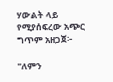ሃውልት ላይ የሚያሰፍረው አጭር ግጥም አዘጋጀ፦

"ለምን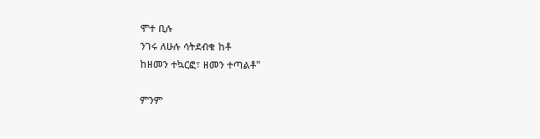ሞተ ቢሉ
ንገሩ ለሁሉ ሳትደብቁ ከቶ
ከዘመን ተኳርፎ፣ ዘመን ተጣልቶ"

ምንም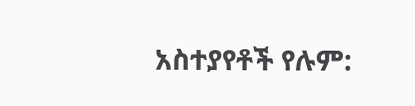አስተያየቶች የሉም: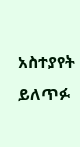አስተያየት ይለጥፉ